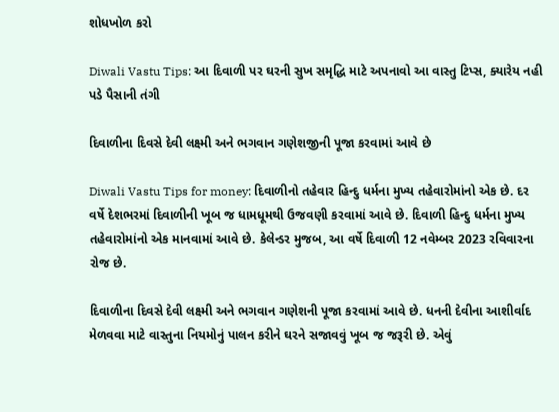શોધખોળ કરો

Diwali Vastu Tips: આ દિવાળી પર ઘરની સુખ સમૃદ્ધિ માટે અપનાવો આ વાસ્તુ ટિપ્સ, ક્યારેય નહી પડે પૈસાની તંગી

દિવાળીના દિવસે દેવી લક્ષ્મી અને ભગવાન ગણેશજીની પૂજા કરવામાં આવે છે

Diwali Vastu Tips for money: દિવાળીનો તહેવાર હિન્દુ ધર્મના મુખ્ય તહેવારોમાંનો એક છે. દર વર્ષે દેશભરમાં દિવાળીની ખૂબ જ ધામધૂમથી ઉજવણી કરવામાં આવે છે. દિવાળી હિન્દુ ધર્મના મુખ્ય તહેવારોમાંનો એક માનવામાં આવે છે. કેલેન્ડર મુજબ, આ વર્ષે દિવાળી 12 નવેમ્બર 2023 રવિવારના રોજ છે.

દિવાળીના દિવસે દેવી લક્ષ્મી અને ભગવાન ગણેશની પૂજા કરવામાં આવે છે. ધનની દેવીના આશીર્વાદ મેળવવા માટે વાસ્તુના નિયમોનું પાલન કરીને ઘરને સજાવવું ખૂબ જ જરૂરી છે. એવું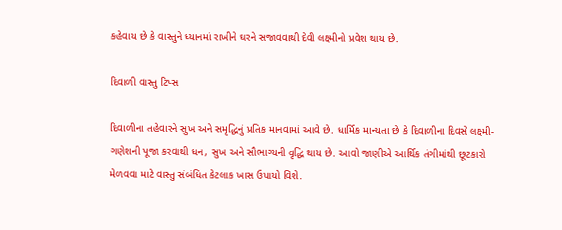કહેવાય છે કે વાસ્તુને ધ્યાનમાં રાખીને ઘરને સજાવવાથી દેવી લક્ષ્મીનો પ્રવેશ થાય છે.

દિવાળી વાસ્તુ ટિપ્સ

દિવાળીના તહેવારને સુખ અને સમૃદ્ધિનું પ્રતિક માનવામાં આવે છે. ધાર્મિક માન્યતા છે કે દિવાળીના દિવસે લક્ષ્મી-ગણેશની પૂજા કરવાથી ધન, સુખ અને સૌભાગ્યની વૃદ્ધિ થાય છે. આવો જાણીએ આર્થિક તંગીમાંથી છૂટકારો મેળવવા માટે વાસ્તુ સંબંધિત કેટલાક ખાસ ઉપાયો વિશે.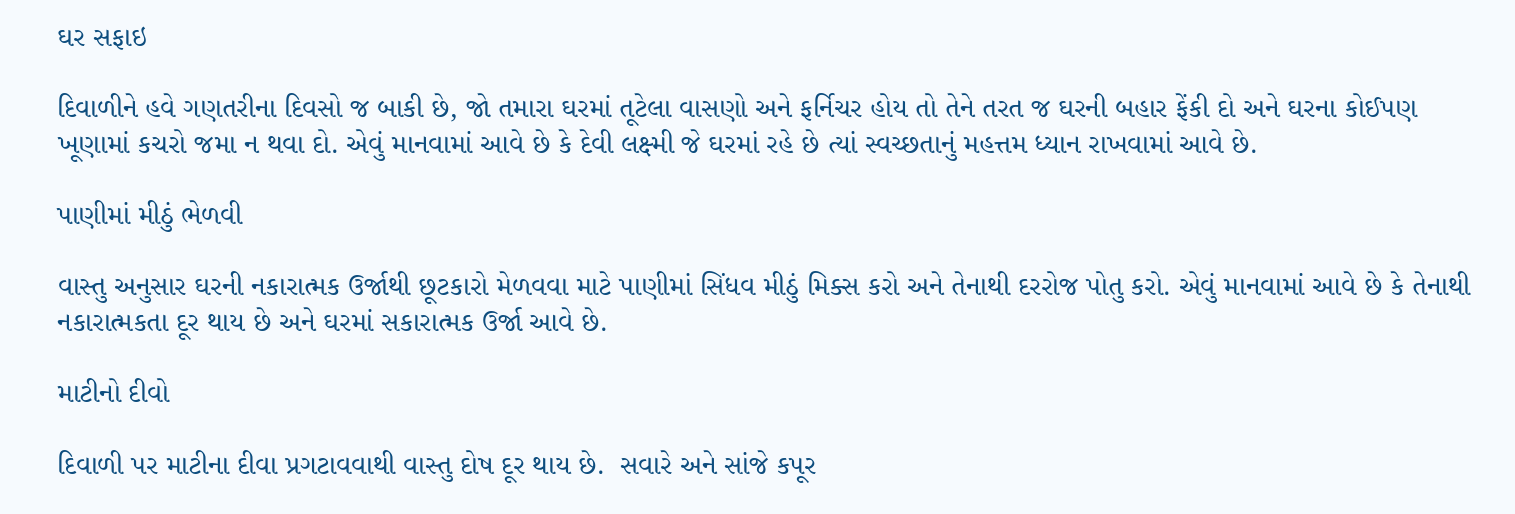ઘર સફાઇ

દિવાળીને હવે ગણતરીના દિવસો જ બાકી છે, જો તમારા ઘરમાં તૂટેલા વાસણો અને ફર્નિચર હોય તો તેને તરત જ ઘરની બહાર ફેંકી દો અને ઘરના કોઈપણ ખૂણામાં કચરો જમા ન થવા દો. એવું માનવામાં આવે છે કે દેવી લક્ષ્મી જે ઘરમાં રહે છે ત્યાં સ્વચ્છતાનું મહત્તમ ધ્યાન રાખવામાં આવે છે.

પાણીમાં મીઠું ભેળવી

વાસ્તુ અનુસાર ઘરની નકારાત્મક ઉર્જાથી છૂટકારો મેળવવા માટે પાણીમાં સિંધવ મીઠું મિક્સ કરો અને તેનાથી દરરોજ પોતુ કરો. એવું માનવામાં આવે છે કે તેનાથી નકારાત્મકતા દૂર થાય છે અને ઘરમાં સકારાત્મક ઉર્જા આવે છે.

માટીનો દીવો

દિવાળી પર માટીના દીવા પ્રગટાવવાથી વાસ્તુ દોષ દૂર થાય છે.  સવારે અને સાંજે કપૂર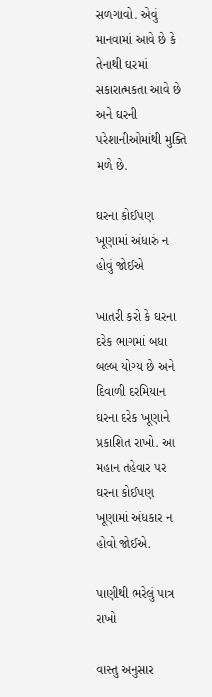સળગાવો. એવું માનવામાં આવે છે કે તેનાથી ઘરમાં સકારાત્મકતા આવે છે અને ઘરની પરેશાનીઓમાંથી મુક્તિ મળે છે.

ઘરના કોઈપણ ખૂણામાં અંધારું ન હોવું જોઈએ

ખાતરી કરો કે ઘરના દરેક ભાગમાં બધા બલ્બ યોગ્ય છે અને દિવાળી દરમિયાન ઘરના દરેક ખૂણાને પ્રકાશિત રાખો. આ મહાન તહેવાર પર ઘરના કોઈપણ ખૂણામાં અંધકાર ન હોવો જોઈએ.

પાણીથી ભરેલું પાત્ર રાખો

વાસ્તુ અનુસાર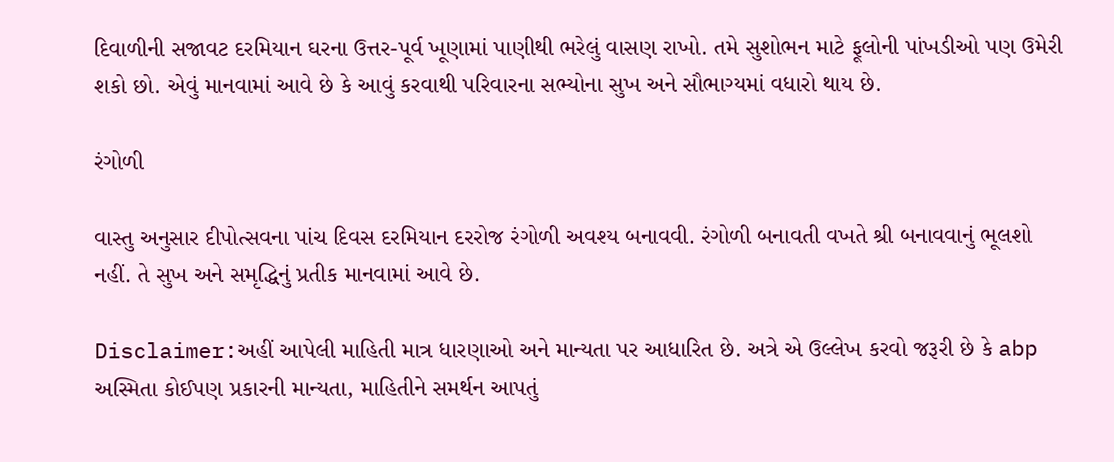દિવાળીની સજાવટ દરમિયાન ઘરના ઉત્તર-પૂર્વ ખૂણામાં પાણીથી ભરેલું વાસણ રાખો. તમે સુશોભન માટે ફૂલોની પાંખડીઓ પણ ઉમેરી શકો છો. એવું માનવામાં આવે છે કે આવું કરવાથી પરિવારના સભ્યોના સુખ અને સૌભાગ્યમાં વધારો થાય છે.

રંગોળી

વાસ્તુ અનુસાર દીપોત્સવના પાંચ દિવસ દરમિયાન દરરોજ રંગોળી અવશ્ય બનાવવી. રંગોળી બનાવતી વખતે શ્રી બનાવવાનું ભૂલશો નહીં. તે સુખ અને સમૃદ્ધિનું પ્રતીક માનવામાં આવે છે.

Disclaimer:અહીં આપેલી માહિતી માત્ર ધારણાઓ અને માન્યતા પર આધારિત છે. અત્રે એ ઉલ્લેખ કરવો જરૂરી છે કે abp અસ્મિતા કોઈપણ પ્રકારની માન્યતા, માહિતીને સમર્થન આપતું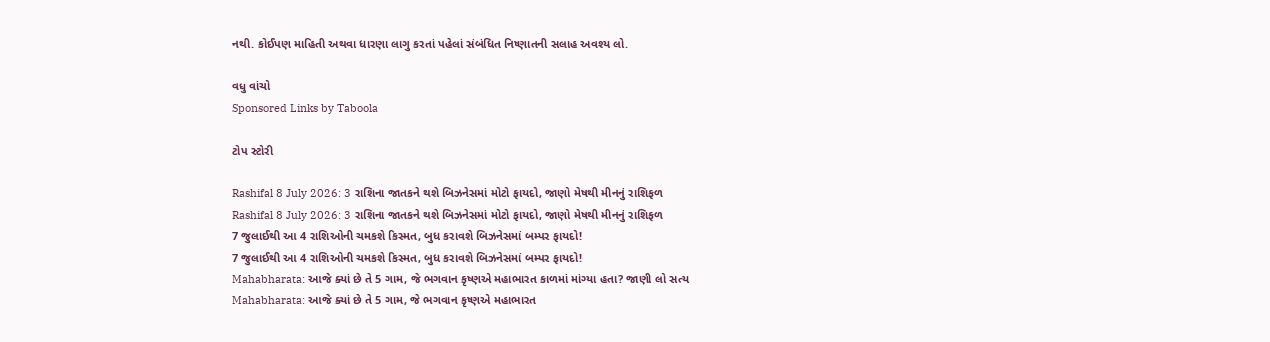નથી. કોઈપણ માહિતી અથવા ધારણા લાગુ કરતાં પહેલાં સંબંધિત નિષ્ણાતની સલાહ અવશ્ય લો.

વધુ વાંચો
Sponsored Links by Taboola

ટોપ સ્ટોરી

Rashifal 8 July 2026: 3 રાશિના જાતકને થશે બિઝનેસમાં મોટો ફાયદો, જાણો મેષથી મીનનું રાશિફળ
Rashifal 8 July 2026: 3 રાશિના જાતકને થશે બિઝનેસમાં મોટો ફાયદો, જાણો મેષથી મીનનું રાશિફળ
7 જુલાઈથી આ 4 રાશિઓની ચમકશે કિસ્મત, બુધ કરાવશે બિઝનેસમાં બમ્પર ફાયદો!
7 જુલાઈથી આ 4 રાશિઓની ચમકશે કિસ્મત, બુધ કરાવશે બિઝનેસમાં બમ્પર ફાયદો!
Mahabharata: આજે ક્યાં છે તે 5 ગામ, જે ભગવાન કૃષ્ણએ મહાભારત કાળમાં માંગ્યા હતા? જાણી લો સત્ય
Mahabharata: આજે ક્યાં છે તે 5 ગામ, જે ભગવાન કૃષ્ણએ મહાભારત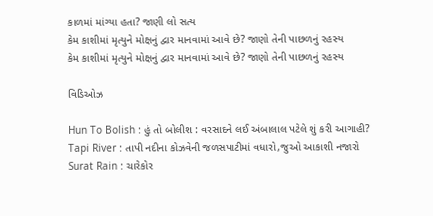કાળમાં માંગ્યા હતા? જાણી લો સત્ય
કેમ કાશીમાં મૃત્યુને મોક્ષનું દ્વાર માનવામાં આવે છે? જાણો તેની પાછળનું રહસ્ય
કેમ કાશીમાં મૃત્યુને મોક્ષનું દ્વાર માનવામાં આવે છે? જાણો તેની પાછળનું રહસ્ય

વિડિઓઝ

Hun To Bolish : હું તો બોલીશ : વરસાદને લઈ અંબાલાલ પટેલે શું કરી આગાહી?
Tapi River : તાપી નદીના કોઝવેની જળસપાટીમાં વધારો,જુઓ આકાશી નજારો
Surat Rain : ચારેકોર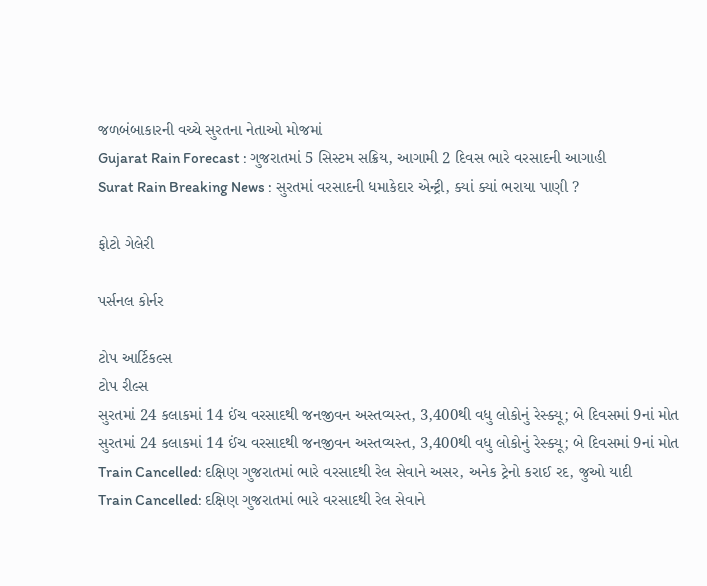જળબંબાકારની વચ્ચે સુરતના નેતાઓ મોજમાં
Gujarat Rain Forecast : ગુજરાતમાં 5 સિસ્ટમ સક્રિય, આગામી 2 દિવસ ભારે વરસાદની આગાહી
Surat Rain Breaking News : સુરતમાં વરસાદની ધમાકેદાર એન્ટ્રી, ક્યાં ક્યાં ભરાયા પાણી ?

ફોટો ગેલેરી

પર્સનલ કોર્નર

ટોપ આર્ટિકલ્સ
ટોપ રીલ્સ
સુરતમાં 24 કલાકમાં 14 ઈંચ વરસાદથી જનજીવન અસ્તવ્યસ્ત, 3,400થી વધુ લોકોનું રેસ્ક્યૂ; બે દિવસમાં 9નાં મોત
સુરતમાં 24 કલાકમાં 14 ઈંચ વરસાદથી જનજીવન અસ્તવ્યસ્ત, 3,400થી વધુ લોકોનું રેસ્ક્યૂ; બે દિવસમાં 9નાં મોત
Train Cancelled: દક્ષિણ ગુજરાતમાં ભારે વરસાદથી રેલ સેવાને અસર, અનેક ટ્રેનો કરાઈ રદ, જુઓ યાદી
Train Cancelled: દક્ષિણ ગુજરાતમાં ભારે વરસાદથી રેલ સેવાને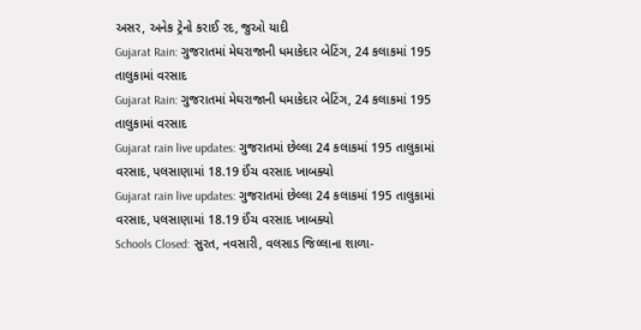અસર, અનેક ટ્રેનો કરાઈ રદ, જુઓ યાદી
Gujarat Rain: ગુજરાતમાં મેઘરાજાની ધમાકેદાર બેટિંગ, 24 કલાકમાં 195 તાલુકામાં વરસાદ
Gujarat Rain: ગુજરાતમાં મેઘરાજાની ધમાકેદાર બેટિંગ, 24 કલાકમાં 195 તાલુકામાં વરસાદ
Gujarat rain live updates: ગુજરાતમાં છેલ્લા 24 કલાકમાં 195 તાલુકામાં વરસાદ, પલસાણામાં 18.19 ઈંચ વરસાદ ખાબક્યો
Gujarat rain live updates: ગુજરાતમાં છેલ્લા 24 કલાકમાં 195 તાલુકામાં વરસાદ, પલસાણામાં 18.19 ઈંચ વરસાદ ખાબક્યો
Schools Closed: સુરત, નવસારી, વલસાડ જિલ્લાના શાળા-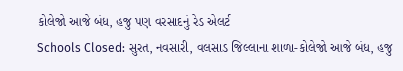કોલેજો આજે બંધ, હજુ પણ વરસાદનું રેડ એલર્ટ
Schools Closed: સુરત, નવસારી, વલસાડ જિલ્લાના શાળા-કોલેજો આજે બંધ, હજુ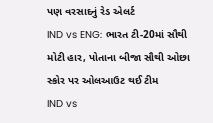પણ વરસાદનું રેડ એલર્ટ
IND vs ENG: ભારત ટી-20માં સૌથી મોટી હાર, પોતાના બીજા સૌથી ઓછા સ્કોર પર ઓલઆઉટ થઈ ટીમ
IND vs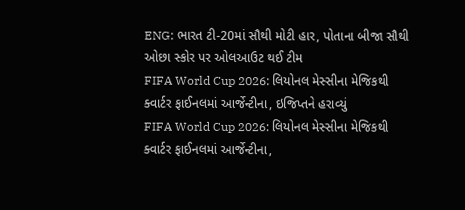ENG: ભારત ટી-20માં સૌથી મોટી હાર, પોતાના બીજા સૌથી ઓછા સ્કોર પર ઓલઆઉટ થઈ ટીમ
FIFA World Cup 2026: લિયોનલ મેસ્સીના મેજિકથી ક્વાર્ટર ફાઈનલમાં આર્જેન્ટીના, ઇજિપ્તને હરાવ્યું
FIFA World Cup 2026: લિયોનલ મેસ્સીના મેજિકથી ક્વાર્ટર ફાઈનલમાં આર્જેન્ટીના,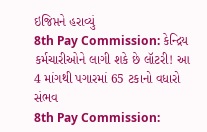ઇજિપ્તને હરાવ્યું
8th Pay Commission: કેન્દ્રિય કર્મચારીઓને લાગી શકે છે લૉટરી! આ 4 માંગથી પગારમાં 65 ટકાનો વધારો સંભવ
8th Pay Commission: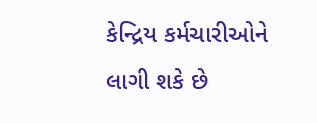કેન્દ્રિય કર્મચારીઓને લાગી શકે છે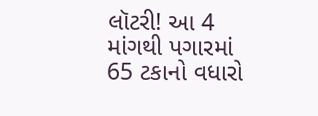લૉટરી! આ 4 માંગથી પગારમાં 65 ટકાનો વધારો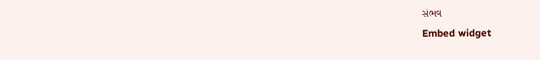સંભવ
Embed widget